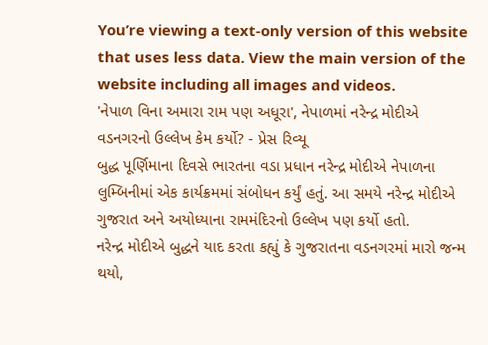You’re viewing a text-only version of this website that uses less data. View the main version of the website including all images and videos.
'નેપાળ વિના અમારા રામ પણ અધૂરા', નેપાળમાં નરેન્દ્ર મોદીએ વડનગરનો ઉલ્લેખ કેમ કર્યો? - પ્રેસ રિવ્યૂ
બુદ્ધ પૂર્ણિમાના દિવસે ભારતના વડા પ્રધાન નરેન્દ્ર મોદીએ નેપાળના લુમ્બિનીમાં એક કાર્યક્રમમાં સંબોધન કર્યું હતું. આ સમયે નરેન્દ્ર મોદીએ ગુજરાત અને અયોધ્યાના રામમંદિરનો ઉલ્લેખ પણ કર્યો હતો.
નરેન્દ્ર મોદીએ બુદ્ધને યાદ કરતા કહ્યું કે ગુજરાતના વડનગરમાં મારો જન્મ થયો,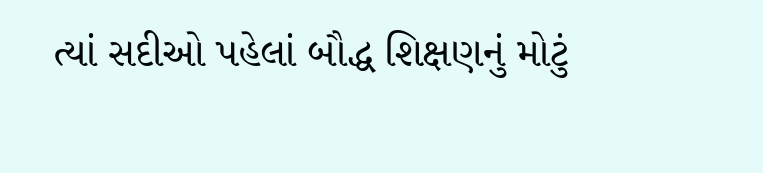ત્યાં સદીઓ પહેલાં બૌદ્ધ શિક્ષણનું મોટું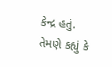કેન્દ્ર હતું.
તેમણે કહ્યું કે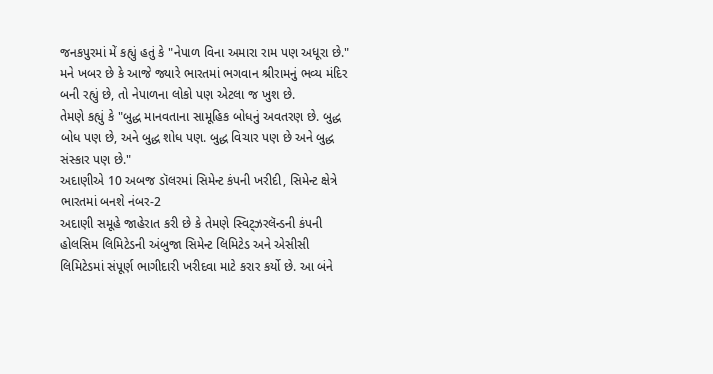જનકપુરમાં મેં કહ્યું હતું કે "નેપાળ વિના અમારા રામ પણ અધૂરા છે." મને ખબર છે કે આજે જ્યારે ભારતમાં ભગવાન શ્રીરામનું ભવ્ય મંદિર બની રહ્યું છે, તો નેપાળના લોકો પણ એટલા જ ખુશ છે.
તેમણે કહ્યું કે "બુદ્ધ માનવતાના સામૂહિક બોધનું અવતરણ છે. બુદ્ધ બોધ પણ છે, અને બુદ્ધ શોધ પણ. બુદ્ધ વિચાર પણ છે અને બુદ્ધ સંસ્કાર પણ છે."
અદાણીએ 10 અબજ ડૉલરમાં સિમેન્ટ કંપની ખરીદી, સિમેન્ટ ક્ષેત્રે ભારતમાં બનશે નંબર-2
અદાણી સમૂહે જાહેરાત કરી છે કે તેમણે સ્વિટ્ઝરલૅન્ડની કંપની હોલસિમ લિમિટેડની અંબુજા સિમેન્ટ લિમિટેડ અને એસીસી લિમિટેડમાં સંપૂર્ણ ભાગીદારી ખરીદવા માટે કરાર કર્યો છે. આ બંને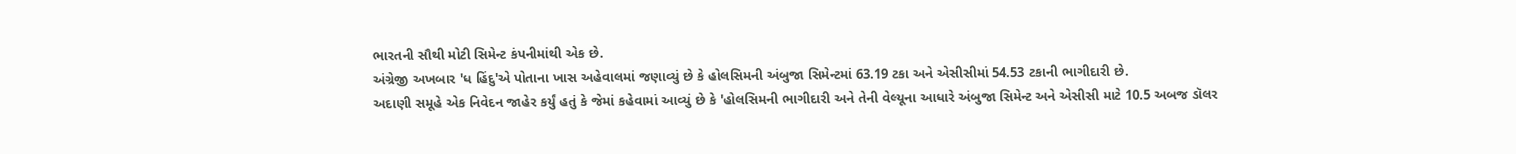ભારતની સૌથી મોટી સિમેન્ટ કંપનીમાંથી એક છે.
અંગ્રેજી અખબાર 'ધ હિંદુ'એ પોતાના ખાસ અહેવાલમાં જણાવ્યું છે કે હોલસિમની અંબુજા સિમેન્ટમાં 63.19 ટકા અને એસીસીમાં 54.53 ટકાની ભાગીદારી છે.
અદાણી સમૂહે એક નિવેદન જાહેર કર્યું હતું કે જેમાં કહેવામાં આવ્યું છે કે 'હોલસિમની ભાગીદારી અને તેની વેલ્યૂના આધારે અંબુજા સિમેન્ટ અને એસીસી માટે 10.5 અબજ ડૉલર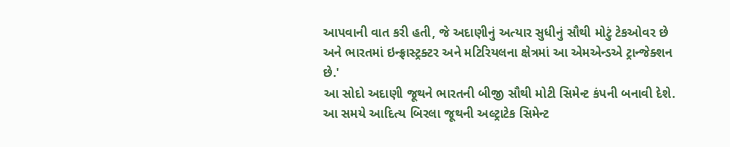આપવાની વાત કરી હતી, જે અદાણીનું અત્યાર સુધીનું સૌથી મોટું ટેકઓવર છે અને ભારતમાં ઇન્ફ્રાસ્ટ્રક્ટર અને મટિરિયલના ક્ષેત્રમાં આ એમએન્ડએ ટ્રાન્જેક્શન છે.'
આ સોદો અદાણી જૂથને ભારતની બીજી સૌથી મોટી સિમેન્ટ કંપની બનાવી દેશે. આ સમયે આદિત્ય બિરલા જૂથની અલ્ટ્રાટેક સિમેન્ટ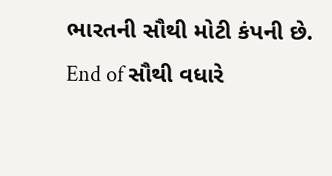ભારતની સૌથી મોટી કંપની છે.
End of સૌથી વધારે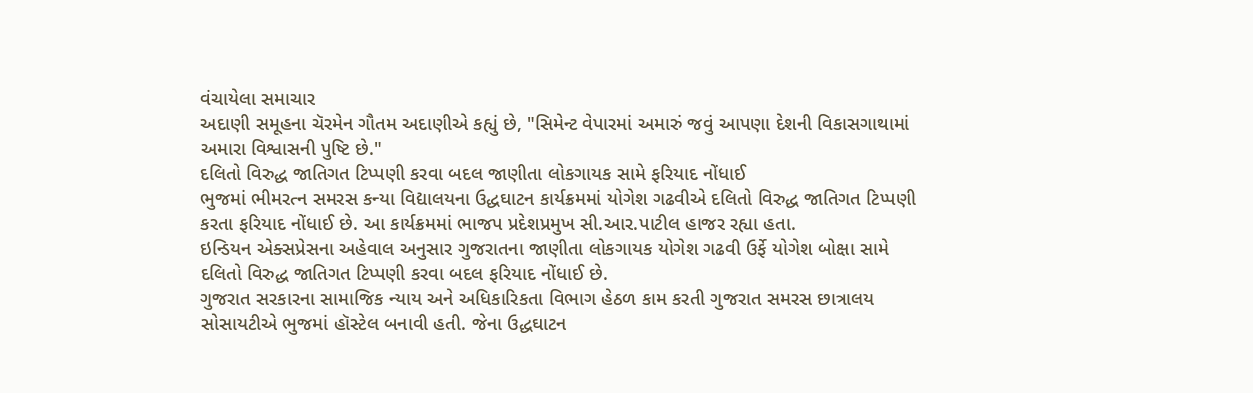વંચાયેલા સમાચાર
અદાણી સમૂહના ચૅરમેન ગૌતમ અદાણીએ કહ્યું છે, "સિમેન્ટ વેપારમાં અમારું જવું આપણા દેશની વિકાસગાથામાં અમારા વિશ્વાસની પુષ્ટિ છે."
દલિતો વિરુદ્ધ જાતિગત ટિપ્પણી કરવા બદલ જાણીતા લોકગાયક સામે ફરિયાદ નોંધાઈ
ભુજમાં ભીમરત્ન સમરસ કન્યા વિદ્યાલયના ઉદ્ધઘાટન કાર્યક્રમમાં યોગેશ ગઢવીએ દલિતો વિરુદ્ધ જાતિગત ટિપ્પણી કરતા ફરિયાદ નોંધાઈ છે. આ કાર્યક્રમમાં ભાજપ પ્રદેશપ્રમુખ સી.આર.પાટીલ હાજર રહ્યા હતા.
ઇન્ડિયન એક્સપ્રેસના અહેવાલ અનુસાર ગુજરાતના જાણીતા લોકગાયક યોગેશ ગઢવી ઉર્ફે યોગેશ બોક્ષા સામે દલિતો વિરુદ્ધ જાતિગત ટિપ્પણી કરવા બદલ ફરિયાદ નોંધાઈ છે.
ગુજરાત સરકારના સામાજિક ન્યાય અને અધિકારિકતા વિભાગ હેઠળ કામ કરતી ગુજરાત સમરસ છાત્રાલય સોસાયટીએ ભુજમાં હૉસ્ટેલ બનાવી હતી. જેના ઉદ્ધઘાટન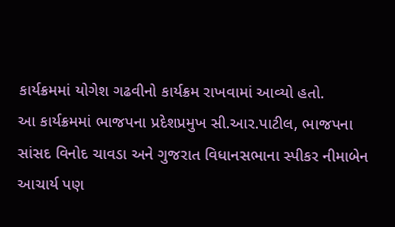કાર્યક્રમમાં યોગેશ ગઢવીનો કાર્યક્રમ રાખવામાં આવ્યો હતો.
આ કાર્યક્રમમાં ભાજપના પ્રદેશપ્રમુખ સી.આર.પાટીલ, ભાજપના સાંસદ વિનોદ ચાવડા અને ગુજરાત વિધાનસભાના સ્પીકર નીમાબેન આચાર્ય પણ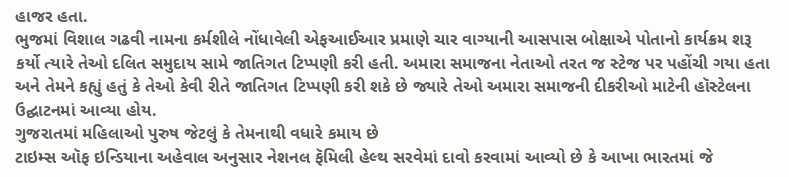હાજર હતા.
ભુજમાં વિશાલ ગઢવી નામના કર્મશીલે નોંધાવેલી એફઆઈઆર પ્રમાણે ચાર વાગ્યાની આસપાસ બોક્ષાએ પોતાનો કાર્યક્રમ શરૂ કર્યો ત્યારે તેઓ દલિત સમુદાય સામે જાતિગત ટિપ્પણી કરી હતી. અમારા સમાજના નેતાઓ તરત જ સ્ટેજ પર પહોંચી ગયા હતા અને તેમને કહ્યું હતું કે તેઓ કેવી રીતે જાતિગત ટિપ્પણી કરી શકે છે જ્યારે તેઓ અમારા સમાજની દીકરીઓ માટેની હૉસ્ટેલના ઉદ્ઘાટનમાં આવ્યા હોય.
ગુજરાતમાં મહિલાઓ પુરુષ જેટલું કે તેમનાથી વધારે કમાય છે
ટાઇમ્સ ઑફ ઇન્ડિયાના અહેવાલ અનુસાર નેશનલ ફૅમિલી હેલ્થ સરવેમાં દાવો કરવામાં આવ્યો છે કે આખા ભારતમાં જે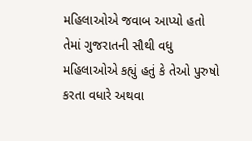મહિલાઓએ જવાબ આપ્યો હતો તેમાં ગુજરાતની સૌથી વધુ મહિલાઓએ કહ્યું હતું કે તેઓ પુરુષો કરતા વધારે અથવા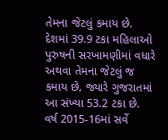તેમના જેટલું કમાય છે.
દેશમાં 39.9 ટકા મહિલાઓ પુરુષની સરખામણીમાં વધારે અથવા તેમના જેટલું જ કમાય છે, જ્યારે ગુજરાતમાં આ સંખ્યા 53.2 ટકા છે.
વર્ષ 2015-16માં સર્વે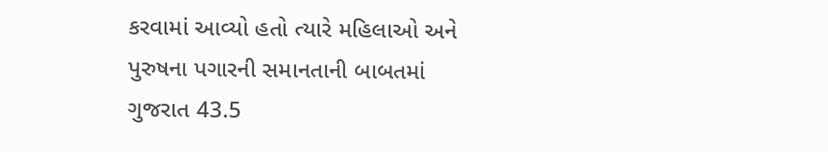કરવામાં આવ્યો હતો ત્યારે મહિલાઓ અને પુરુષના પગારની સમાનતાની બાબતમાં ગુજરાત 43.5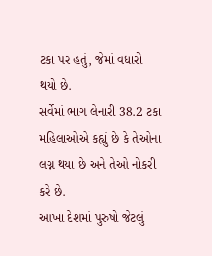ટકા પર હતું, જેમાં વધારો થયો છે.
સર્વેમાં ભાગ લેનારી 38.2 ટકા મહિલાઓએ કહ્યું છે કે તેઓના લગ્ન થયા છે અને તેઓ નોકરી કરે છે.
આખા દેશમાં પુરુષો જેટલું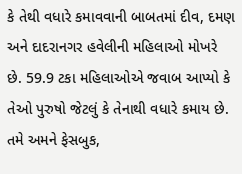કે તેથી વધારે કમાવવાની બાબતમાં દીવ, દમણ અને દાદરાનગર હવેલીની મહિલાઓ મોખરે છે. 59.9 ટકા મહિલાઓએ જવાબ આપ્યો કે તેઓ પુરુષો જેટલું કે તેનાથી વધારે કમાય છે.
તમે અમને ફેસબુક,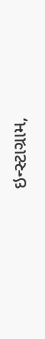ઇન્સ્ટાગ્રામ,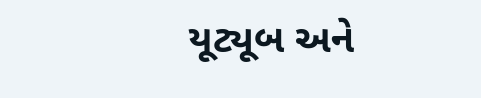યૂટ્યૂબ અને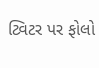ટ્વિટર પર ફોલો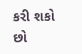કરી શકો છો